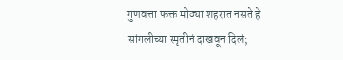गुणवत्ता फक्त मोठ्या शहरात नसते हे सांगलीच्या स्मृतीनं दाखवून दिलं;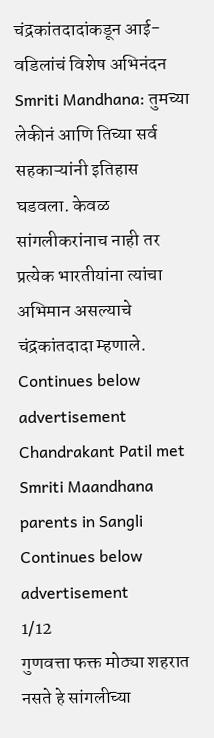चंद्रकांतदादांकडून आई-वडिलांचं विशेष अभिनंदन
Smriti Mandhana: तुमच्या लेकीनं आणि तिच्या सर्व सहकाऱ्यांनी इतिहास घडवला. केवळ सांगलीकरांनाच नाही तर प्रत्येक भारतीयांना त्यांचा अभिमान असल्याचे चंद्रकांतदादा म्हणाले.
Continues below advertisement
Chandrakant Patil met Smriti Maandhana parents in Sangli
Continues below advertisement
1/12
गुणवत्ता फक्त मोठ्या शहरात नसते हे सांगलीच्या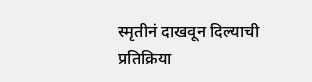स्मृतीनं दाखवून दिल्याची प्रतिक्रिया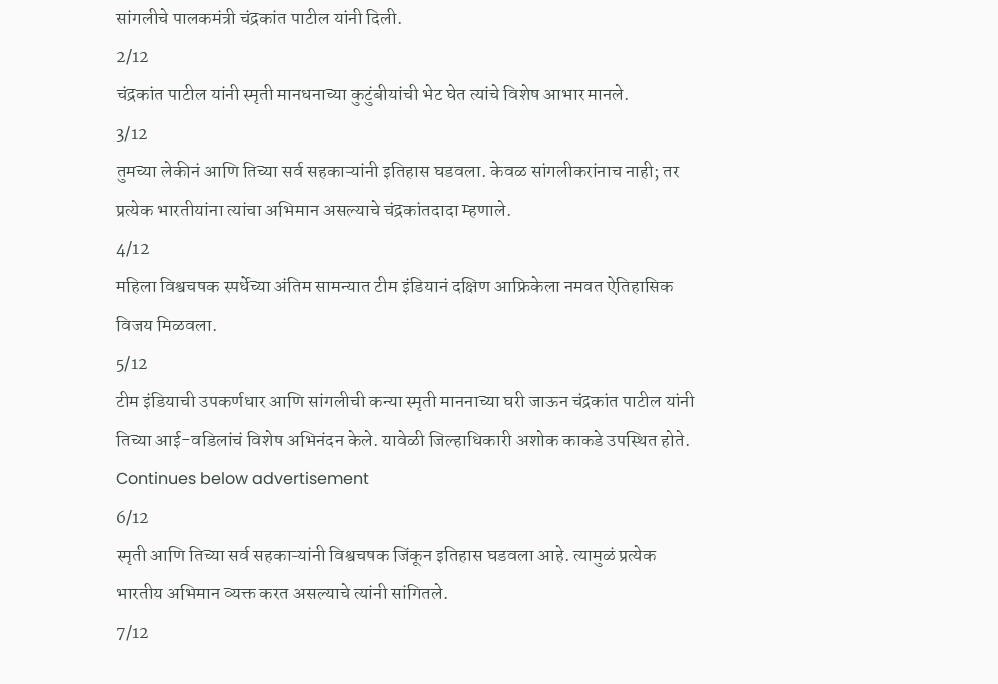सांगलीचे पालकमंत्री चंद्रकांत पाटील यांनी दिली.
2/12
चंद्रकांत पाटील यांनी स्मृती मानधनाच्या कुटुंबीयांची भेट घेत त्यांचे विशेष आभार मानले.
3/12
तुमच्या लेकीनं आणि तिच्या सर्व सहकाऱ्यांनी इतिहास घडवला. केवळ सांगलीकरांनाच नाही; तर प्रत्येक भारतीयांना त्यांचा अभिमान असल्याचे चंद्रकांतदादा म्हणाले.
4/12
महिला विश्वचषक स्पर्धेच्या अंतिम सामन्यात टीम इंडियानं दक्षिण आफ्रिकेला नमवत ऐतिहासिक विजय मिळवला.
5/12
टीम इंडियाची उपकर्णधार आणि सांगलीची कन्या स्मृती माननाच्या घरी जाऊन चंद्रकांत पाटील यांनी तिच्या आई-वडिलांचं विशेष अभिनंदन केले. यावेळी जिल्हाधिकारी अशोक काकडे उपस्थित होते.
Continues below advertisement
6/12
स्मृती आणि तिच्या सर्व सहकाऱ्यांनी विश्वचषक जिंकून इतिहास घडवला आहे. त्यामुळं प्रत्येक भारतीय अभिमान व्यक्त करत असल्याचे त्यांनी सांगितले.
7/12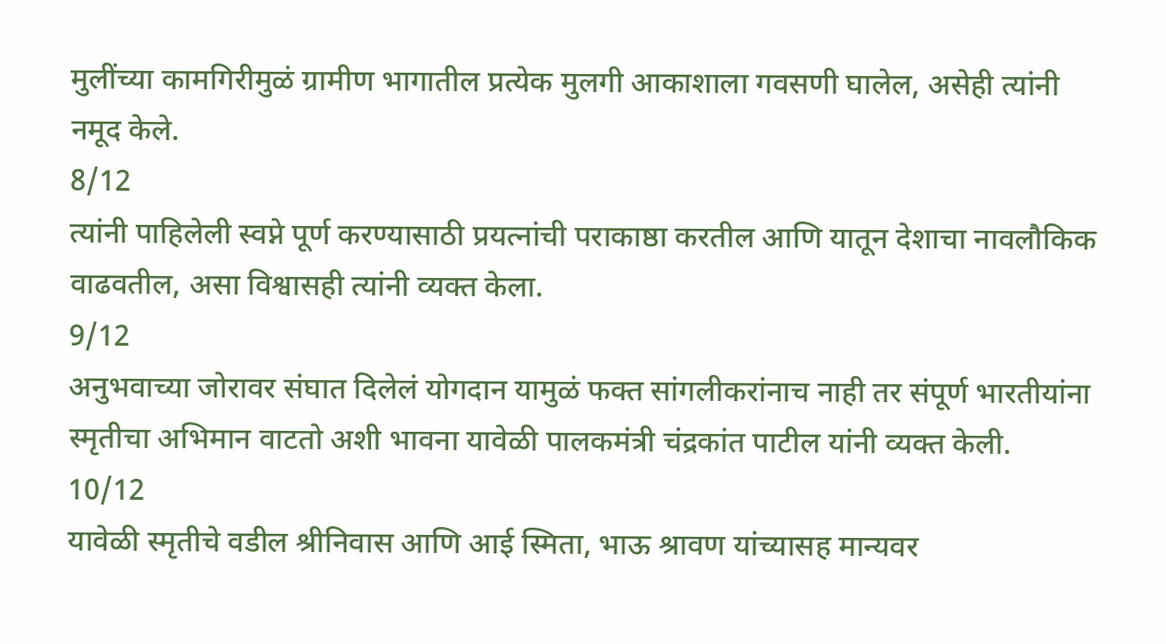मुलींच्या कामगिरीमुळं ग्रामीण भागातील प्रत्येक मुलगी आकाशाला गवसणी घालेल, असेही त्यांनी नमूद केले.
8/12
त्यांनी पाहिलेली स्वप्ने पूर्ण करण्यासाठी प्रयत्नांची पराकाष्ठा करतील आणि यातून देशाचा नावलौकिक वाढवतील, असा विश्वासही त्यांनी व्यक्त केला.
9/12
अनुभवाच्या जोरावर संघात दिलेलं योगदान यामुळं फक्त सांगलीकरांनाच नाही तर संपूर्ण भारतीयांना स्मृतीचा अभिमान वाटतो अशी भावना यावेळी पालकमंत्री चंद्रकांत पाटील यांनी व्यक्त केली.
10/12
यावेळी स्मृतीचे वडील श्रीनिवास आणि आई स्मिता, भाऊ श्रावण यांच्यासह मान्यवर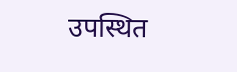उपस्थित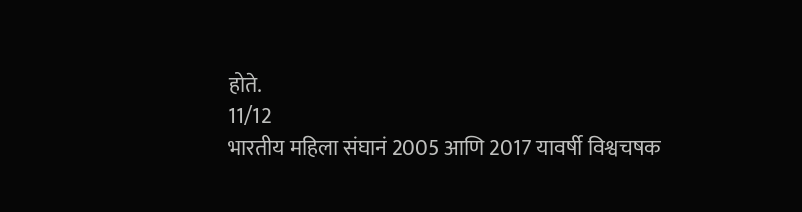होते.
11/12
भारतीय महिला संघानं 2005 आणि 2017 यावर्षी विश्वचषक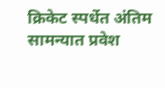क्रिकेट स्पर्धेत अंतिम सामन्यात प्रवेश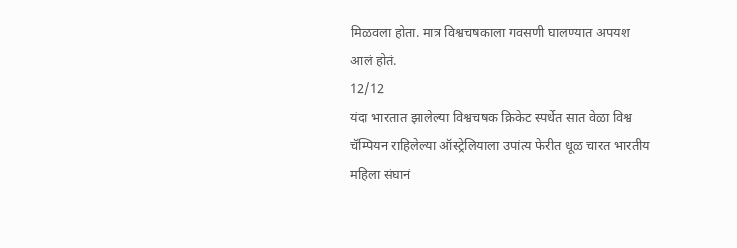मिळवला होता. मात्र विश्वचषकाला गवसणी घालण्यात अपयश आलं होतं.
12/12
यंदा भारतात झालेल्या विश्वचषक क्रिकेट स्पर्धेत सात वेळा विश्व चॅम्पियन राहिलेल्या ऑस्ट्रेलियाला उपांत्य फेरीत धूळ चारत भारतीय महिला संघानं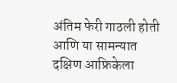अंतिम फेरी गाठली होती आणि या सामन्यात दक्षिण आफ्रिकेला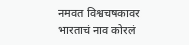नमवत विश्वचषकावर भारताचं नाव कोरलं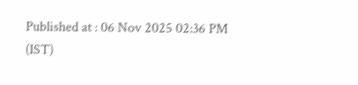Published at : 06 Nov 2025 02:36 PM (IST)